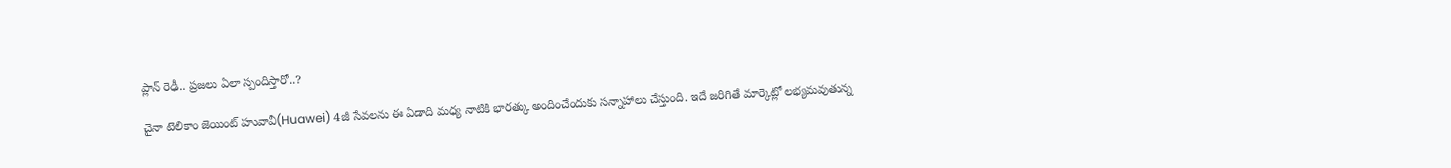ప్లాన్ రెఢీ.. ప్రజలు ఏలా స్పందిస్తారో..?

చైనా టెలికాం జెయింట్ హువావీ(Huawei) 4జీ సేవలను ఈ ఏడాది మధ్య నాటికి భారత్కు అందించేందుకు సన్నాహాలు చేస్తుంది. ఇదే జరిగితే మార్కెట్లో లభ్యమవుతున్న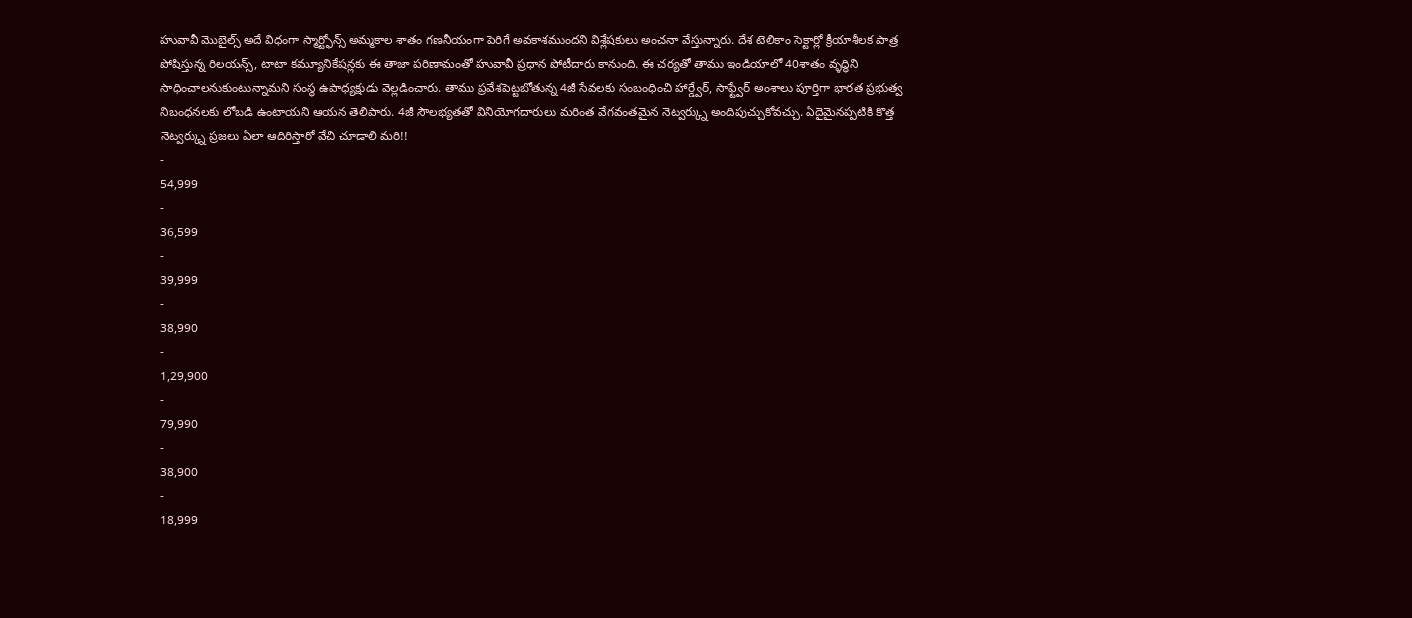హువావీ మొబైల్స్ అదే విధంగా స్మార్ట్ఫోన్స్ అమ్మకాల శాతం గణనీయంగా పెరిగే అవకాశముందని విశ్లేషకులు అంచనా వేస్తున్నారు. దేశ టెలికాం సెక్టార్లో క్రీయాశీలక పాత్ర పోషిస్తున్న రిలయన్స్, టాటా కమ్యూనికేషన్లకు ఈ తాజా పరిణామంతో హువావీ ప్రధాన పోటీదారు కానుంది. ఈ చర్యతో తాము ఇండియాలో 40శాతం వ్ళద్ధిని సాధించాలనుకుంటున్నామని సంస్థ ఉపాధ్యక్షుడు వెల్లడించారు. తాము ప్రవేశపెట్టబోతున్న 4జీ సేవలకు సంబంధించి హార్డ్వేర్, సాఫ్ట్వేర్ అంశాలు పూర్తిగా భారత ప్రభుత్వ నిబంధనలకు లోబడి ఉంటాయని ఆయన తెలిపారు. 4జీ సౌలభ్యతతో వినియోగదారులు మరింత వేగవంతమైన నెట్వర్క్ను అందిపుచ్చుకోవచ్చు. ఏదైమైనప్పటికి కొత్త నెట్వర్క్ను ప్రజలు ఏలా ఆదిరిస్తారో వేచి చూడాలి మరి!!
-
54,999
-
36,599
-
39,999
-
38,990
-
1,29,900
-
79,990
-
38,900
-
18,999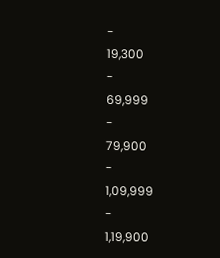-
19,300
-
69,999
-
79,900
-
1,09,999
-
1,19,900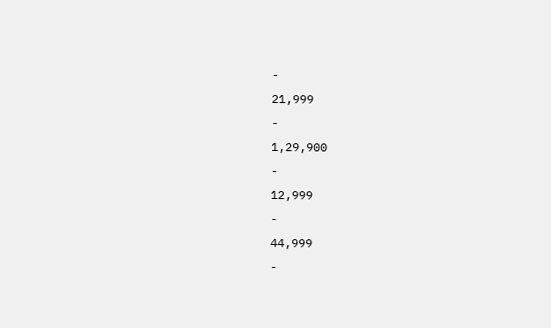-
21,999
-
1,29,900
-
12,999
-
44,999
-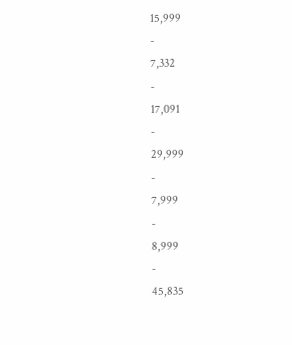15,999
-
7,332
-
17,091
-
29,999
-
7,999
-
8,999
-
45,835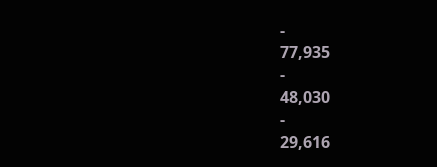-
77,935
-
48,030
-
29,616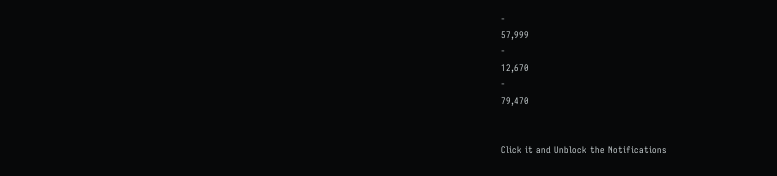-
57,999
-
12,670
-
79,470


Click it and Unblock the Notifications